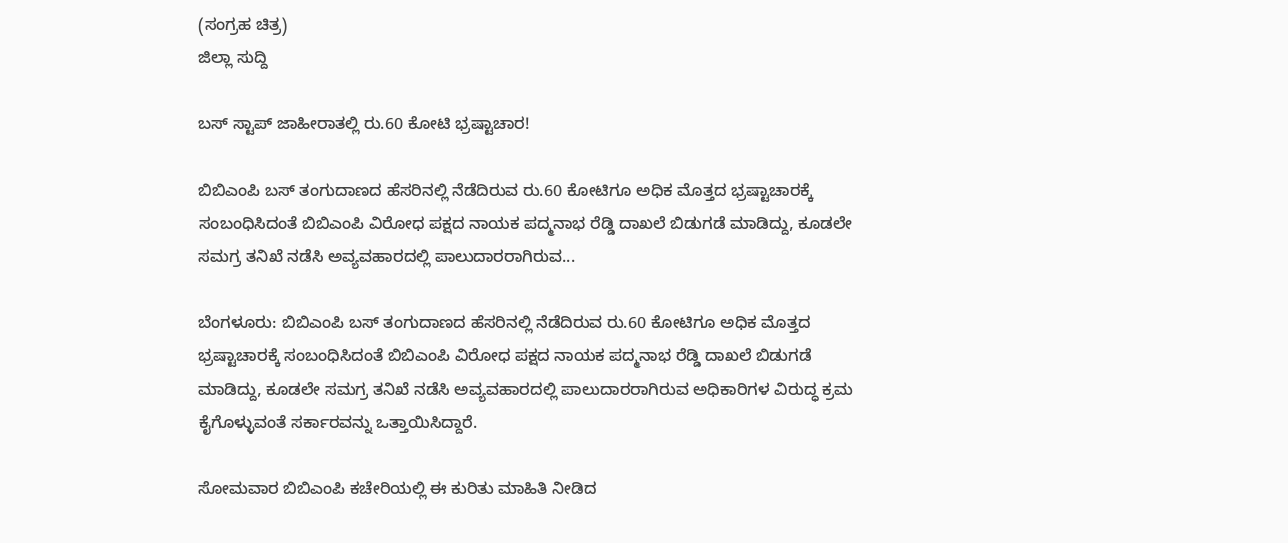(ಸಂಗ್ರಹ ಚಿತ್ರ)
ಜಿಲ್ಲಾ ಸುದ್ದಿ

ಬಸ್ ಸ್ಟಾಪ್ ಜಾಹೀರಾತಲ್ಲಿ ರು.60 ಕೋಟಿ ಭ್ರಷ್ಟಾಚಾರ!

ಬಿಬಿಎಂಪಿ ಬಸ್ ತಂಗುದಾಣದ ಹೆಸರಿನಲ್ಲಿ ನೆಡೆದಿರುವ ರು.60 ಕೋಟಿಗೂ ಅಧಿಕ ಮೊತ್ತದ ಭ್ರಷ್ಟಾಚಾರಕ್ಕೆ ಸಂಬಂಧಿಸಿದಂತೆ ಬಿಬಿಎಂಪಿ ವಿರೋಧ ಪಕ್ಷದ ನಾಯಕ ಪದ್ಮನಾಭ ರೆಡ್ಡಿ ದಾಖಲೆ ಬಿಡುಗಡೆ ಮಾಡಿದ್ದು, ಕೂಡಲೇ ಸಮಗ್ರ ತನಿಖೆ ನಡೆಸಿ ಅವ್ಯವಹಾರದಲ್ಲಿ ಪಾಲುದಾರರಾಗಿರುವ...

ಬೆಂಗಳೂರು: ಬಿಬಿಎಂಪಿ ಬಸ್ ತಂಗುದಾಣದ ಹೆಸರಿನಲ್ಲಿ ನೆಡೆದಿರುವ ರು.60 ಕೋಟಿಗೂ ಅಧಿಕ ಮೊತ್ತದ ಭ್ರಷ್ಟಾಚಾರಕ್ಕೆ ಸಂಬಂಧಿಸಿದಂತೆ ಬಿಬಿಎಂಪಿ ವಿರೋಧ ಪಕ್ಷದ ನಾಯಕ ಪದ್ಮನಾಭ ರೆಡ್ಡಿ ದಾಖಲೆ ಬಿಡುಗಡೆ ಮಾಡಿದ್ದು, ಕೂಡಲೇ ಸಮಗ್ರ ತನಿಖೆ ನಡೆಸಿ ಅವ್ಯವಹಾರದಲ್ಲಿ ಪಾಲುದಾರರಾಗಿರುವ ಅಧಿಕಾರಿಗಳ ವಿರುದ್ಧ ಕ್ರಮ ಕೈಗೊಳ್ಳುವಂತೆ ಸರ್ಕಾರವನ್ನು ಒತ್ತಾಯಿಸಿದ್ದಾರೆ.

ಸೋಮವಾರ ಬಿಬಿಎಂಪಿ ಕಚೇರಿಯಲ್ಲಿ ಈ ಕುರಿತು ಮಾಹಿತಿ ನೀಡಿದ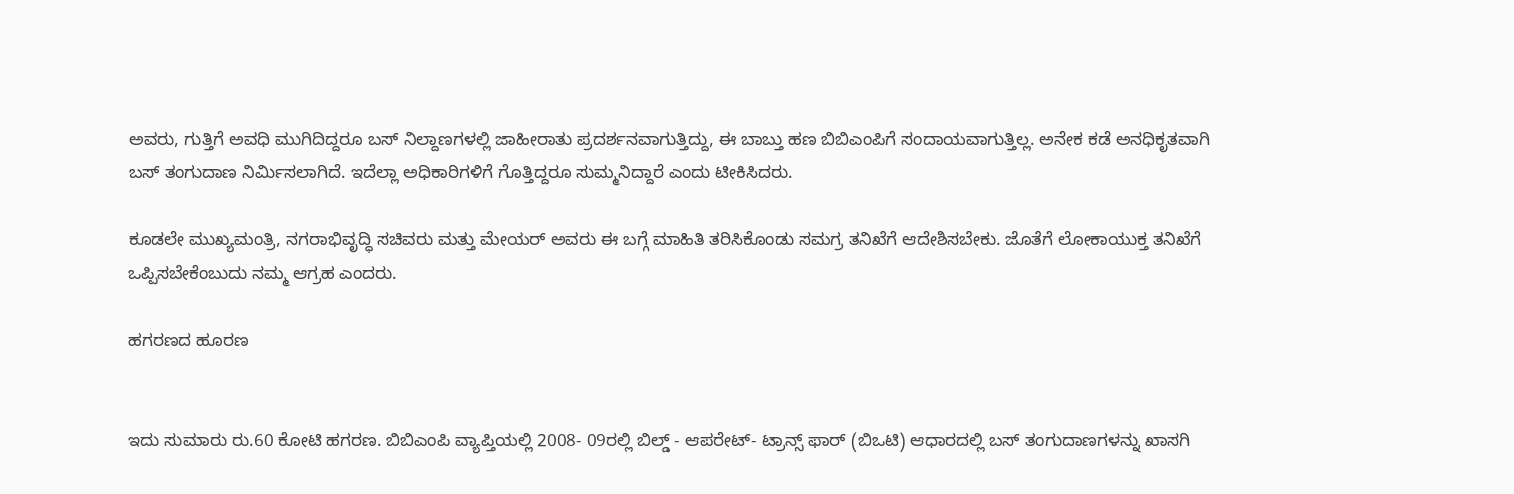ಅವರು, ಗುತ್ತಿಗೆ ಅವಧಿ ಮುಗಿದಿದ್ದರೂ ಬಸ್ ನಿಲ್ದಾಣಗಳಲ್ಲಿ ಜಾಹೀರಾತು ಪ್ರದರ್ಶನವಾಗುತ್ತಿದ್ದು, ಈ ಬಾಬ್ತು ಹಣ ಬಿಬಿಎಂಪಿಗೆ ಸಂದಾಯವಾಗುತ್ತಿಲ್ಲ. ಅನೇಕ ಕಡೆ ಅನಧಿಕೃತವಾಗಿ ಬಸ್ ತಂಗುದಾಣ ನಿರ್ಮಿಸಲಾಗಿದೆ. ಇದೆಲ್ಲಾ ಅಧಿಕಾರಿಗಳಿಗೆ ಗೊತ್ತಿದ್ದರೂ ಸುಮ್ಮನಿದ್ದಾರೆ ಎಂದು ಟೀಕಿಸಿದರು.

ಕೂಡಲೇ ಮುಖ್ಯಮಂತ್ರಿ, ನಗರಾಭಿವೃದ್ಧಿ ಸಚಿವರು ಮತ್ತು ಮೇಯರ್ ಅವರು ಈ ಬಗ್ಗೆ ಮಾಹಿತಿ ತರಿಸಿಕೊಂಡು ಸಮಗ್ರ ತನಿಖೆಗೆ ಆದೇಶಿಸಬೇಕು. ಜೊತೆಗೆ ಲೋಕಾಯುಕ್ತ ತನಿಖೆಗೆ ಒಪ್ಪಿಸಬೇಕೆಂಬುದು ನಮ್ಮ ಆಗ್ರಹ ಎಂದರು.

ಹಗರಣದ ಹೂರಣ


ಇದು ಸುಮಾರು ರು.60 ಕೋಟಿ ಹಗರಣ. ಬಿಬಿಎಂಪಿ ವ್ಯಾಪ್ತಿಯಲ್ಲಿ 2008- 09ರಲ್ಲಿ ಬಿಲ್ಡ್ - ಆಪರೇಟ್- ಟ್ರಾನ್ಸ್ ಫಾರ್ (ಬಿಒಟಿ) ಆಧಾರದಲ್ಲಿ ಬಸ್ ತಂಗುದಾಣಗಳನ್ನು ಖಾಸಗಿ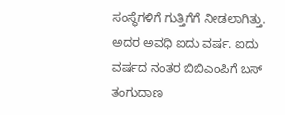ಸಂಸ್ಥೆಗಳಿಗೆ ಗುತ್ತಿಗೆಗೆ ನೀಡಲಾಗಿತ್ತು. ಅದರ ಅವಧಿ ಐದು ವರ್ಷ. ಐದು ವರ್ಷದ ನಂತರ ಬಿಬಿಎಂಪಿಗೆ ಬಸ್ ತಂಗುದಾಣ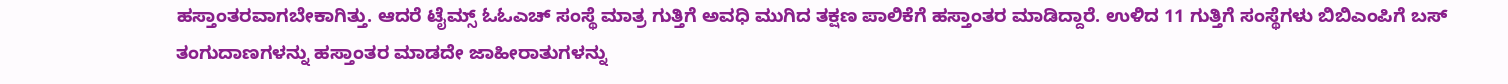ಹಸ್ತಾಂತರವಾಗಬೇಕಾಗಿತ್ತು. ಆದರೆ ಟೈಮ್ಸ್ ಓಓಎಚ್ ಸಂಸ್ಥೆ ಮಾತ್ರ ಗುತ್ತಿಗೆ ಅವಧಿ ಮುಗಿದ ತಕ್ಷಣ ಪಾಲಿಕೆಗೆ ಹಸ್ತಾಂತರ ಮಾಡಿದ್ದಾರೆ. ಉಳಿದ 11 ಗುತ್ತಿಗೆ ಸಂಸ್ಥೆಗಳು ಬಿಬಿಎಂಪಿಗೆ ಬಸ್ ತಂಗುದಾಣಗಳನ್ನು ಹಸ್ತಾಂತರ ಮಾಡದೇ ಜಾಹೀರಾತುಗಳನ್ನು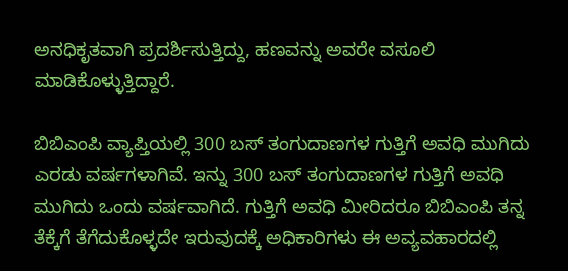ಅನಧಿಕೃತವಾಗಿ ಪ್ರದರ್ಶಿಸುತ್ತಿದ್ದು, ಹಣವನ್ನು ಅವರೇ ವಸೂಲಿ ಮಾಡಿಕೊಳ್ಳುತ್ತಿದ್ದಾರೆ.

ಬಿಬಿಎಂಪಿ ವ್ಯಾಪ್ತಿಯಲ್ಲಿ 300 ಬಸ್ ತಂಗುದಾಣಗಳ ಗುತ್ತಿಗೆ ಅವಧಿ ಮುಗಿದು ಎರಡು ವರ್ಷಗಳಾಗಿವೆ. ಇನ್ನು 300 ಬಸ್ ತಂಗುದಾಣಗಳ ಗುತ್ತಿಗೆ ಅವಧಿ ಮುಗಿದು ಒಂದು ವರ್ಷವಾಗಿದೆ. ಗುತ್ತಿಗೆ ಅವಧಿ ಮೀರಿದರೂ ಬಿಬಿಎಂಪಿ ತನ್ನ ತೆಕ್ಕೆಗೆ ತೆಗೆದುಕೊಳ್ಳದೇ ಇರುವುದಕ್ಕೆ ಅಧಿಕಾರಿಗಳು ಈ ಅವ್ಯವಹಾರದಲ್ಲಿ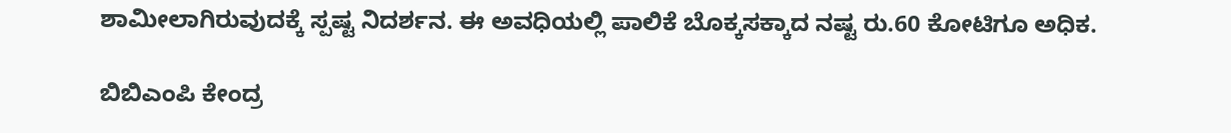ಶಾಮೀಲಾಗಿರುವುದಕ್ಕೆ ಸ್ಪಷ್ಟ ನಿದರ್ಶನ. ಈ ಅವಧಿಯಲ್ಲಿ ಪಾಲಿಕೆ ಬೊಕ್ಕಸಕ್ಕಾದ ನಷ್ಟ ರು.60 ಕೋಟಿಗೂ ಅಧಿಕ.

ಬಿಬಿಎಂಪಿ ಕೇಂದ್ರ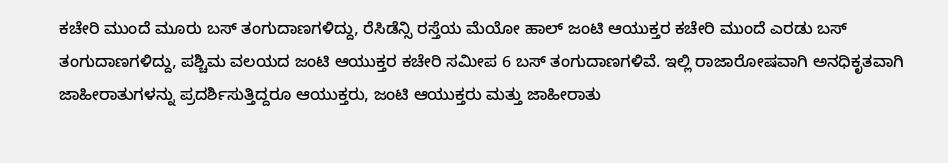ಕಚೇರಿ ಮುಂದೆ ಮೂರು ಬಸ್ ತಂಗುದಾಣಗಳಿದ್ದು, ರೆಸಿಡೆನ್ಸಿ ರಸ್ತೆಯ ಮೆಯೋ ಹಾಲ್ ಜಂಟಿ ಆಯುಕ್ತರ ಕಚೇರಿ ಮುಂದೆ ಎರಡು ಬಸ್ ತಂಗುದಾಣಗಳಿದ್ದು, ಪಶ್ಚಿಮ ವಲಯದ ಜಂಟಿ ಆಯುಕ್ತರ ಕಚೇರಿ ಸಮೀಪ 6 ಬಸ್ ತಂಗುದಾಣಗಳಿವೆ. ಇಲ್ಲಿ ರಾಜಾರೋಷವಾಗಿ ಅನಧಿಕೃತವಾಗಿ ಜಾಹೀರಾತುಗಳನ್ನು ಪ್ರದರ್ಶಿಸುತ್ತಿದ್ದರೂ ಆಯುಕ್ತರು, ಜಂಟಿ ಆಯುಕ್ತರು ಮತ್ತು ಜಾಹೀರಾತು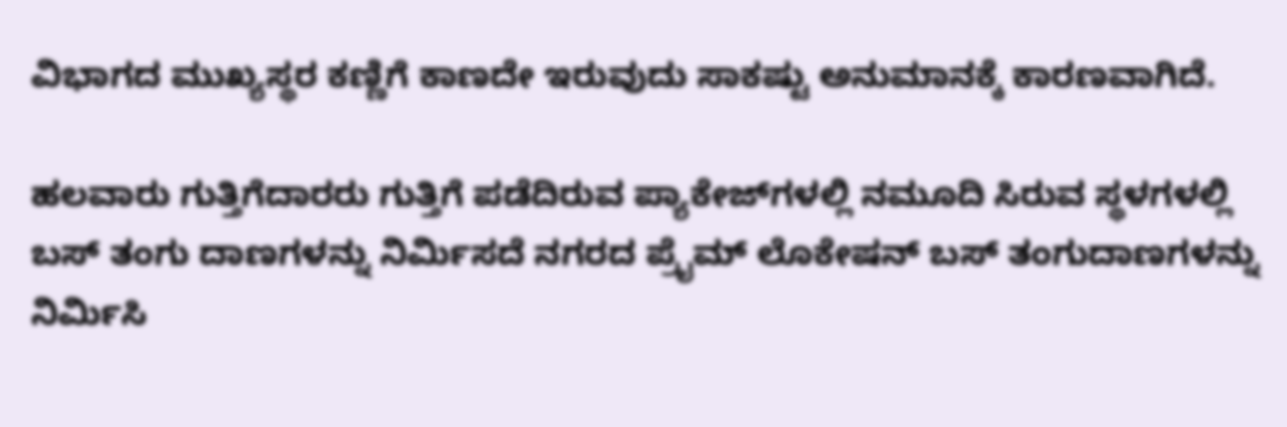ವಿಭಾಗದ ಮುಖ್ಯಸ್ಥರ ಕಣ್ಣಿಗೆ ಕಾಣದೇ ಇರುವುದು ಸಾಕಷ್ಟು ಅನುಮಾನಕ್ಕೆ ಕಾರಣವಾಗಿದೆ.

ಹಲವಾರು ಗುತ್ತಿಗೆದಾರರು ಗುತ್ತಿಗೆ ಪಡೆದಿರುವ ಪ್ಯಾಕೇಜ್‍ಗಳಲ್ಲಿ ನಮೂದಿ ಸಿರುವ ಸ್ಥಳಗಳಲ್ಲಿ ಬಸ್ ತಂಗು ದಾಣಗಳನ್ನು ನಿರ್ಮಿಸದೆ ನಗರದ ಪ್ರೈಮ್ ಲೊಕೇಷನ್ ಬಸ್ ತಂಗುದಾಣಗಳನ್ನು ನಿರ್ಮಿಸಿ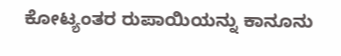ಕೋಟ್ಯಂತರ ರುಪಾಯಿಯನ್ನು ಕಾನೂನು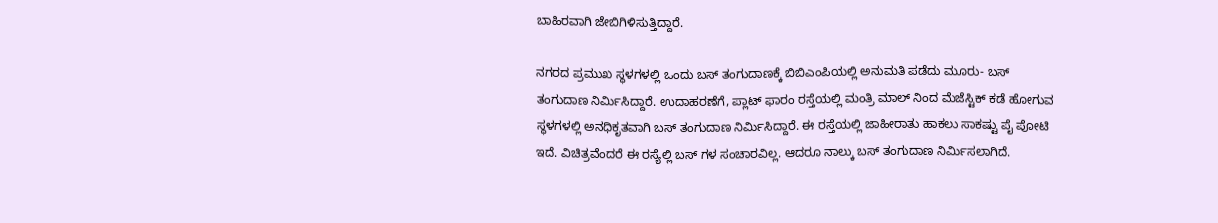ಬಾಹಿರವಾಗಿ ಜೇಬಿಗಿಳಿಸುತ್ತಿದ್ದಾರೆ.

ನಗರದ ಪ್ರಮುಖ ಸ್ಥಳಗಳಲ್ಲಿ ಒಂದು ಬಸ್ ತಂಗುದಾಣಕ್ಕೆ ಬಿಬಿಎಂಪಿಯಲ್ಲಿ ಅನುಮತಿ ಪಡೆದು ಮೂರು- ಬಸ್ ತಂಗುದಾಣ ನಿರ್ಮಿಸಿದ್ದಾರೆ. ಉದಾಹರಣೆಗೆ, ಪ್ಲಾಟ್ ಫಾರಂ ರಸ್ತೆಯಲ್ಲಿ ಮಂತ್ರಿ ಮಾಲ್ ನಿಂದ ಮೆಜೆಸ್ಟಿಕ್ ಕಡೆ ಹೋಗುವ ಸ್ಥಳಗಳಲ್ಲಿ ಅನಧಿಕೃತವಾಗಿ ಬಸ್ ತಂಗುದಾಣ ನಿರ್ಮಿಸಿದ್ದಾರೆ. ಈ ರಸ್ತೆಯಲ್ಲಿ ಜಾಹೀರಾತು ಹಾಕಲು ಸಾಕಷ್ಟು ಪೈ ಪೋಟಿ ಇದೆ. ವಿಚಿತ್ರವೆಂದರೆ ಈ ರಸ್ಯೆಲ್ಲಿ ಬಸ್ ಗಳ ಸಂಚಾರವಿಲ್ಲ. ಆದರೂ ನಾಲ್ಕು ಬಸ್ ತಂಗುದಾಣ ನಿರ್ಮಿಸಲಾಗಿದೆ.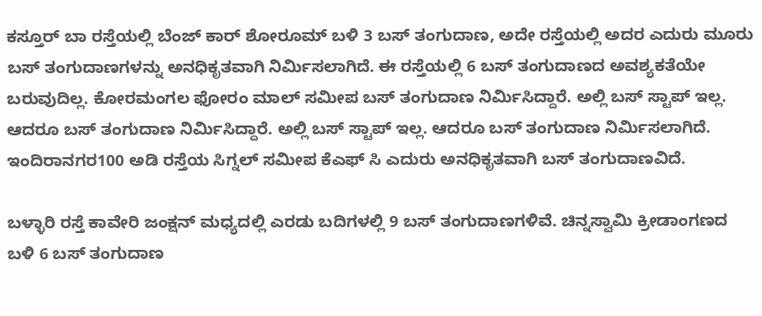ಕಸ್ತೂರ್ ಬಾ ರಸ್ತೆಯಲ್ಲಿ ಬೆಂಜ್ ಕಾರ್ ಶೋರೂಮ್ ಬಳಿ 3 ಬಸ್ ತಂಗುದಾಣ, ಅದೇ ರಸ್ತೆಯಲ್ಲಿ ಅದರ ಎದುರು ಮೂರು ಬಸ್ ತಂಗುದಾಣಗಳನ್ನು ಅನಧಿಕೃತವಾಗಿ ನಿರ್ಮಿಸಲಾಗಿದೆ. ಈ ರಸ್ತೆಯಲ್ಲಿ 6 ಬಸ್ ತಂಗುದಾಣದ ಅವಶ್ಯಕತೆಯೇ ಬರುವುದಿಲ್ಲ. ಕೋರಮಂಗಲ ಫೋರಂ ಮಾಲ್ ಸಮೀಪ ಬಸ್ ತಂಗುದಾಣ ನಿರ್ಮಿಸಿದ್ದಾರೆ. ಅಲ್ಲಿ ಬಸ್ ಸ್ಟಾಪ್ ಇಲ್ಲ. ಆದರೂ ಬಸ್ ತಂಗುದಾಣ ನಿರ್ಮಿಸಿದ್ದಾರೆ. ಅಲ್ಲಿ ಬಸ್ ಸ್ಟಾಪ್ ಇಲ್ಲ. ಆದರೂ ಬಸ್ ತಂಗುದಾಣ ನಿರ್ಮಿಸಲಾಗಿದೆ. ಇಂದಿರಾನಗರ100 ಅಡಿ ರಸ್ತೆಯ ಸಿಗ್ನಲ್ ಸಮೀಪ ಕೆಎಫ್ ಸಿ ಎದುರು ಅನಧಿಕೃತವಾಗಿ ಬಸ್ ತಂಗುದಾಣವಿದೆ.

ಬಳ್ಳಾರಿ ರಸ್ತೆ ಕಾವೇರಿ ಜಂಕ್ಷನ್ ಮಧ್ಯದಲ್ಲಿ ಎರಡು ಬದಿಗಳಲ್ಲಿ 9 ಬಸ್ ತಂಗುದಾಣಗಳಿವೆ. ಚಿನ್ನಸ್ವಾಮಿ ಕ್ರೀಡಾಂಗಣದ ಬಳಿ 6 ಬಸ್ ತಂಗುದಾಣ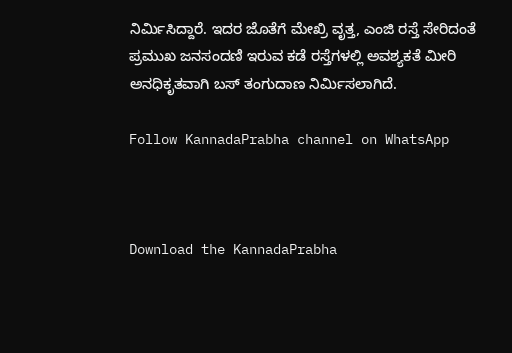ನಿರ್ಮಿಸಿದ್ದಾರೆ. ಇದರ ಜೊತೆಗೆ ಮೇಖ್ರಿ ವೃತ್ತ, ಎಂಜಿ ರಸ್ತೆ ಸೇರಿದಂತೆ ಪ್ರಮುಖ ಜನಸಂದಣಿ ಇರುವ ಕಡೆ ರಸ್ತೆಗಳಲ್ಲಿ ಅವಶ್ಯಕತೆ ಮೀರಿ ಅನಧಿಕೃತವಾಗಿ ಬಸ್ ತಂಗುದಾಣ ನಿರ್ಮಿಸಲಾಗಿದೆ.

Follow KannadaPrabha channel on WhatsApp



Download the KannadaPrabha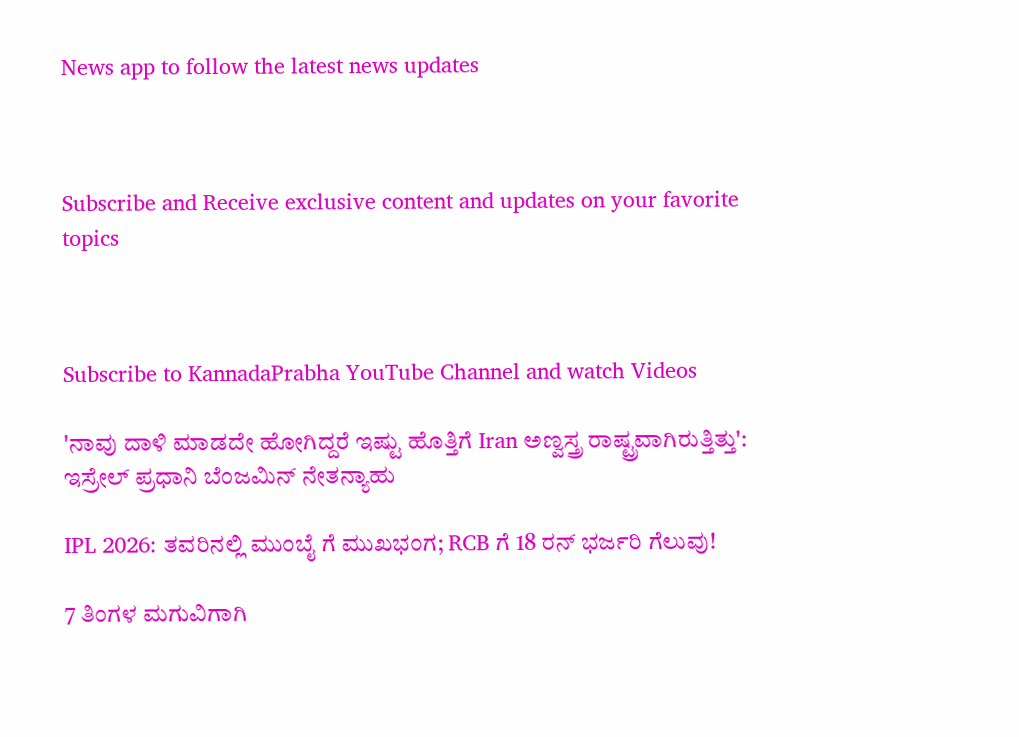News app to follow the latest news updates



Subscribe and Receive exclusive content and updates on your favorite topics



Subscribe to KannadaPrabha YouTube Channel and watch Videos

'ನಾವು ದಾಳಿ ಮಾಡದೇ ಹೋಗಿದ್ದರೆ ಇಷ್ಟು ಹೊತ್ತಿಗೆ Iran ಅಣ್ವಸ್ತ್ರ ರಾಷ್ಟ್ರವಾಗಿರುತ್ತಿತ್ತು': ಇಸ್ರೇಲ್ ಪ್ರಧಾನಿ ಬೆಂಜಮಿನ್ ನೇತನ್ಯಾಹು

IPL 2026: ತವರಿನಲ್ಲಿ ಮುಂಬೈ ಗೆ ಮುಖಭಂಗ; RCB ಗೆ 18 ರನ್ ಭರ್ಜರಿ ಗೆಲುವು!

7 ತಿಂಗಳ ಮಗುವಿಗಾಗಿ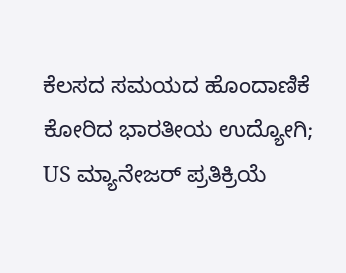ಕೆಲಸದ ಸಮಯದ ಹೊಂದಾಣಿಕೆ ಕೋರಿದ ಭಾರತೀಯ ಉದ್ಯೋಗಿ; US ಮ್ಯಾನೇಜರ್ ಪ್ರತಿಕ್ರಿಯೆ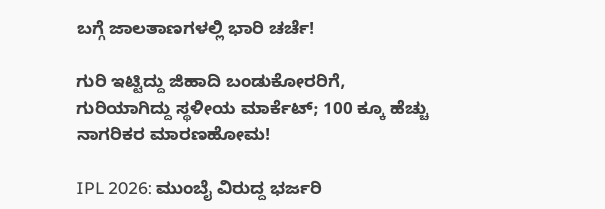ಬಗ್ಗೆ ಜಾಲತಾಣಗಳಲ್ಲಿ ಭಾರಿ ಚರ್ಚೆ!

ಗುರಿ ಇಟ್ಟಿದ್ದು ಜಿಹಾದಿ ಬಂಡುಕೋರರಿಗೆ, ಗುರಿಯಾಗಿದ್ದು ಸ್ಥಳೀಯ ಮಾರ್ಕೆಟ್; 100 ಕ್ಕೂ ಹೆಚ್ಚು ನಾಗರಿಕರ ಮಾರಣಹೋಮ!

IPL 2026: ಮುಂಬೈ ವಿರುದ್ದ ಭರ್ಜರಿ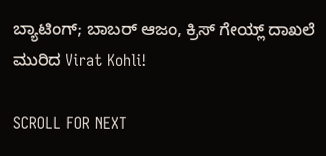ಬ್ಯಾಟಿಂಗ್; ಬಾಬರ್ ಆಜಂ, ಕ್ರಿಸ್ ಗೇಯ್ಲ್ ದಾಖಲೆ ಮುರಿದ Virat Kohli!

SCROLL FOR NEXT